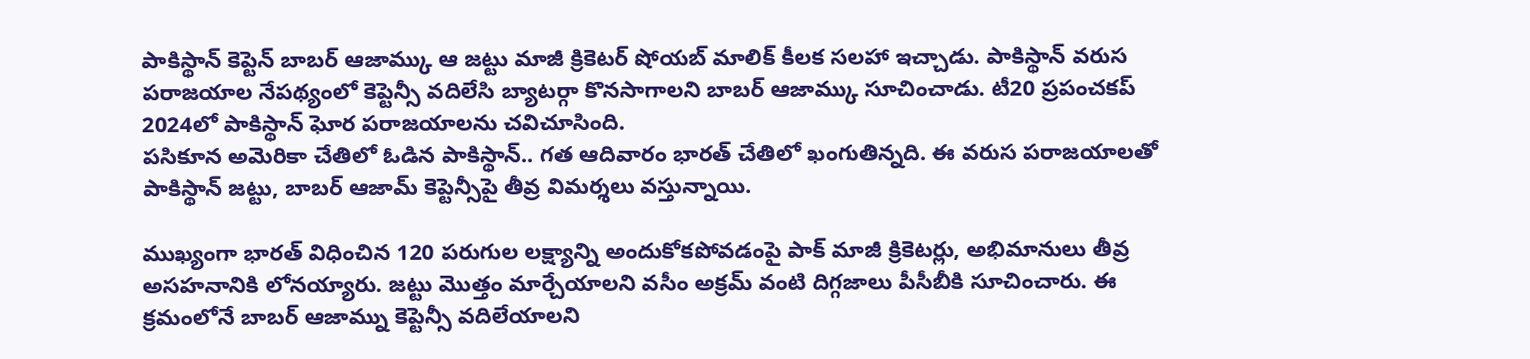పాకిస్థాన్ కెప్టెన్ బాబర్ ఆజామ్కు ఆ జట్టు మాజీ క్రికెటర్ షోయబ్ మాలిక్ కీలక సలహా ఇచ్చాడు. పాకిస్థాన్ వరుస పరాజయాల నేపథ్యంలో కెప్టెన్సీ వదిలేసి బ్యాటర్గా కొనసాగాలని బాబర్ ఆజామ్కు సూచించాడు. టీ20 ప్రపంచకప్ 2024లో పాకిస్థాన్ ఘోర పరాజయాలను చవిచూసింది.
పసికూన అమెరికా చేతిలో ఓడిన పాకిస్థాన్.. గత ఆదివారం భారత్ చేతిలో ఖంగుతిన్నది. ఈ వరుస పరాజయాలతో పాకిస్థాన్ జట్టు, బాబర్ ఆజామ్ కెప్టెన్సీపై తీవ్ర విమర్శలు వస్తున్నాయి.

ముఖ్యంగా భారత్ విధించిన 120 పరుగుల లక్ష్యాన్ని అందుకోకపోవడంపై పాక్ మాజీ క్రికెటర్లు, అభిమానులు తీవ్ర అసహనానికి లోనయ్యారు. జట్టు మొత్తం మార్చేయాలని వసీం అక్రమ్ వంటి దిగ్గజాలు పీసీబీకి సూచించారు. ఈ క్రమంలోనే బాబర్ ఆజామ్ను కెప్టెన్సీ వదిలేయాలని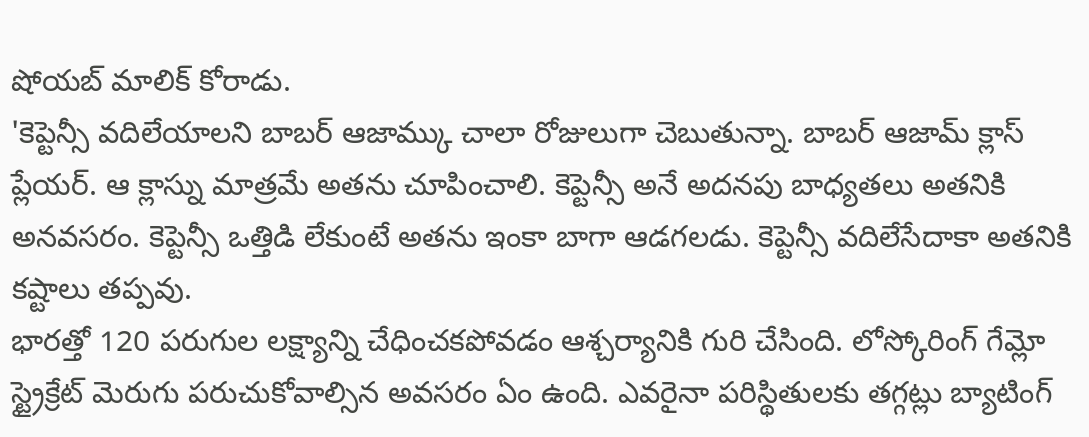షోయబ్ మాలిక్ కోరాడు.
'కెప్టెన్సీ వదిలేయాలని బాబర్ ఆజామ్కు చాలా రోజులుగా చెబుతున్నా. బాబర్ ఆజామ్ క్లాస్ ప్లేయర్. ఆ క్లాస్ను మాత్రమే అతను చూపించాలి. కెప్టెన్సీ అనే అదనపు బాధ్యతలు అతనికి అనవసరం. కెప్టెన్సీ ఒత్తిడి లేకుంటే అతను ఇంకా బాగా ఆడగలడు. కెప్టెన్సీ వదిలేసేదాకా అతనికి కష్టాలు తప్పవు.
భారత్తో 120 పరుగుల లక్ష్యాన్ని చేధించకపోవడం ఆశ్చర్యానికి గురి చేసింది. లోస్కోరింగ్ గేమ్లో స్ట్రైక్రేట్ మెరుగు పరుచుకోవాల్సిన అవసరం ఏం ఉంది. ఎవరైనా పరిస్థితులకు తగ్గట్లు బ్యాటింగ్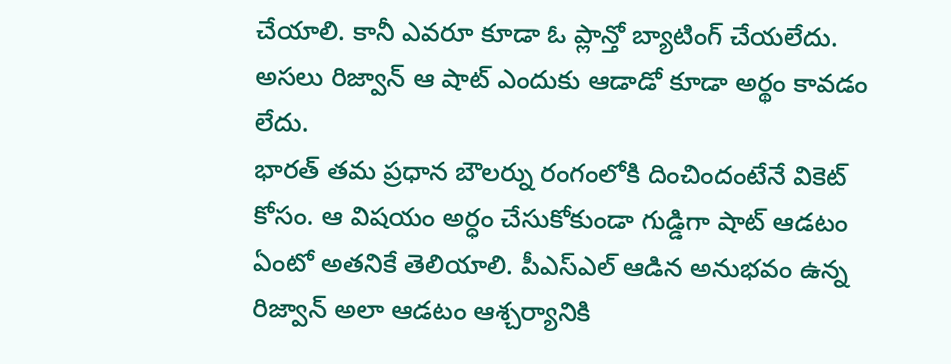చేయాలి. కానీ ఎవరూ కూడా ఓ ప్లాన్తో బ్యాటింగ్ చేయలేదు. అసలు రిజ్వాన్ ఆ షాట్ ఎందుకు ఆడాడో కూడా అర్థం కావడం లేదు.
భారత్ తమ ప్రధాన బౌలర్ను రంగంలోకి దించిందంటేనే వికెట్ కోసం. ఆ విషయం అర్ధం చేసుకోకుండా గుడ్డిగా షాట్ ఆడటం ఏంటో అతనికే తెలియాలి. పీఎస్ఎల్ ఆడిన అనుభవం ఉన్న రిజ్వాన్ అలా ఆడటం ఆశ్చర్యానికి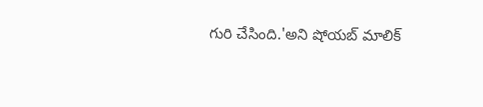గురి చేసింది.'అని షోయబ్ మాలిక్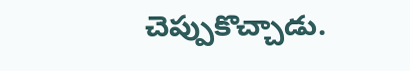చెప్పుకొచ్చాడు.